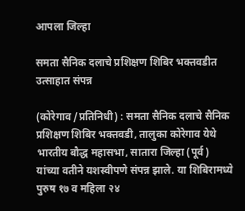आपला जिल्हा

समता सैनिक दलाचे प्रशिक्षण शिबिर भक्तवडीत उत्साहात संपन्न

(कोरेगाव /प्रतिनिधी) : समता सैनिक दलाचे सैनिक प्रशिक्षण शिबिर भक्तवडी, तालुका कोरेगाव येथे भारतीय बौद्ध महासभा, सातारा जिल्हा (पूर्व) यांच्या वतीने यशस्वीपणे संपन्न झाले. या शिबिरामध्ये पुरुष १७ व महिला २४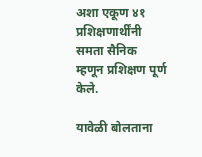अशा एकूण ४१ प्रशिक्षणार्थींनी समता सैनिक म्हणून प्रशिक्षण पूर्ण केले.

यावेळी बोलताना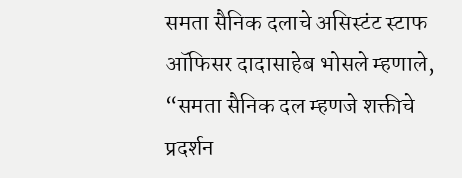समता सैनिक दलाचे असिस्टंट स्टाफ ऑफिसर दादासाहेब भोसले म्हणाले, “समता सैनिक दल म्हणजे शक्तीचे प्रदर्शन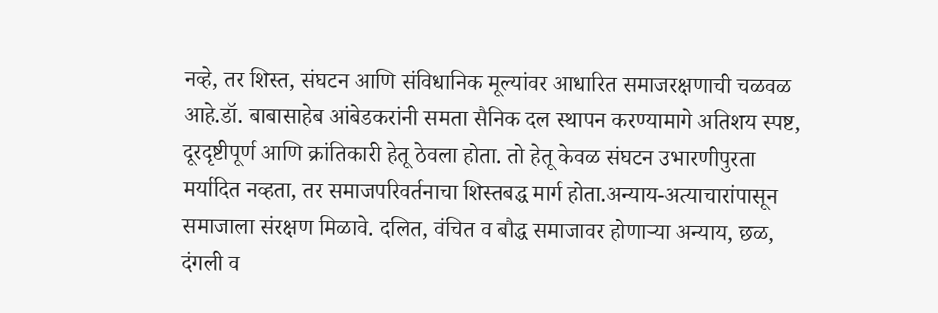नव्हे, तर शिस्त, संघटन आणि संविधानिक मूल्यांवर आधारित समाजरक्षणाची चळवळ आहे.डॉ. बाबासाहेब आंबेडकरांनी समता सैनिक दल स्थापन करण्यामागे अतिशय स्पष्ट, दूरदृष्टीपूर्ण आणि क्रांतिकारी हेतू ठेवला होता. तो हेतू केवळ संघटन उभारणीपुरता मर्यादित नव्हता, तर समाजपरिवर्तनाचा शिस्तबद्ध मार्ग होता.अन्याय-अत्याचारांपासून समाजाला संरक्षण मिळावे. दलित, वंचित व बौद्ध समाजावर होणाऱ्या अन्याय, छळ, दंगली व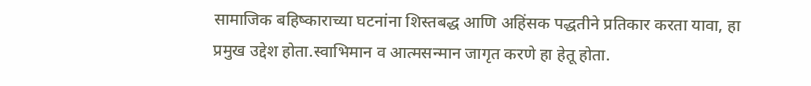सामाजिक बहिष्काराच्या घटनांना शिस्तबद्ध आणि अहिंसक पद्धतीने प्रतिकार करता यावा, हा प्रमुख उद्देश होता.स्वाभिमान व आत्मसन्मान जागृत करणे हा हेतू होता.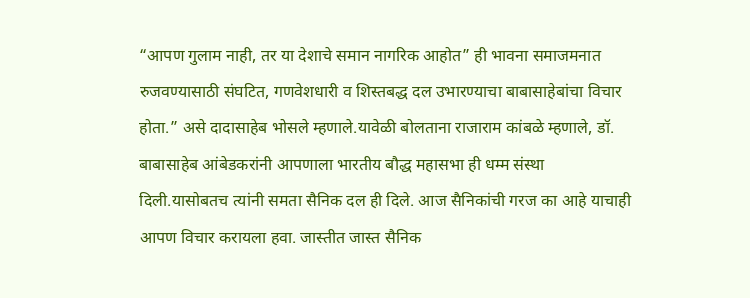“आपण गुलाम नाही, तर या देशाचे समान नागरिक आहोत” ही भावना समाजमनात रुजवण्यासाठी संघटित, गणवेशधारी व शिस्तबद्ध दल उभारण्याचा बाबासाहेबांचा विचार होता.” असे दादासाहेब भोसले म्हणाले.यावेळी बोलताना राजाराम कांबळे म्हणाले, डॉ. बाबासाहेब आंबेडकरांनी आपणाला भारतीय बौद्ध महासभा ही धम्म संस्था दिली.यासोबतच त्यांनी समता सैनिक दल ही दिले. आज सैनिकांची गरज का आहे याचाही आपण विचार करायला हवा. जास्तीत जास्त सैनिक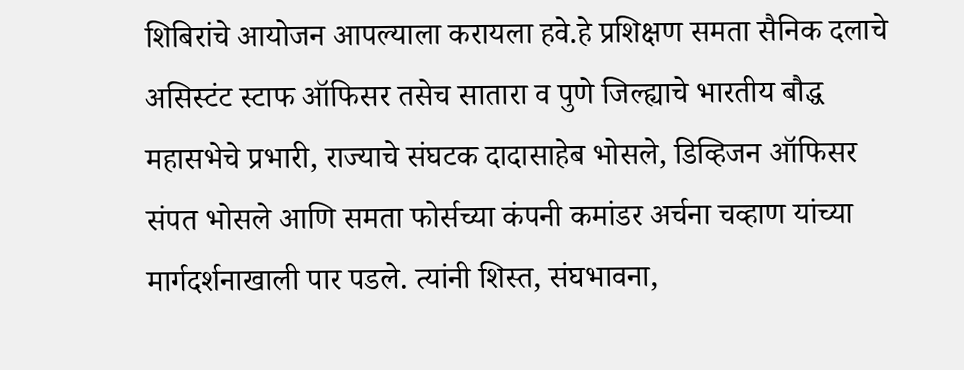शिबिरांचे आयोजन आपल्याला करायला हवे.हे प्रशिक्षण समता सैनिक दलाचे असिस्टंट स्टाफ ऑफिसर तसेच सातारा व पुणे जिल्ह्याचे भारतीय बौद्ध महासभेचे प्रभारी, राज्याचे संघटक दादासाहेब भोसले, डिव्हिजन ऑफिसर संपत भोसले आणि समता फोर्सच्या कंपनी कमांडर अर्चना चव्हाण यांच्या मार्गदर्शनाखाली पार पडले. त्यांनी शिस्त, संघभावना,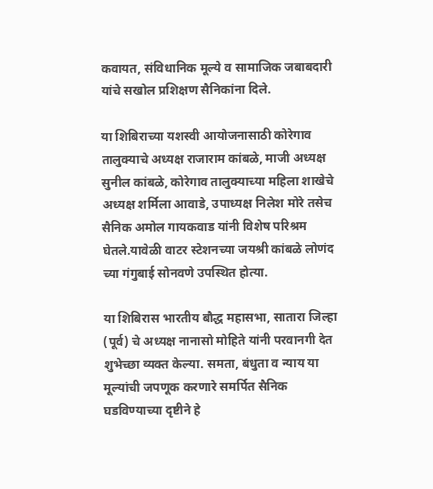कवायत, संविधानिक मूल्ये व सामाजिक जबाबदारी यांचे सखोल प्रशिक्षण सैनिकांना दिले.

या शिबिराच्या यशस्वी आयोजनासाठी कोरेगाव तालुक्याचे अध्यक्ष राजाराम कांबळे, माजी अध्यक्ष सुनील कांबळे, कोरेगाव तालुक्याच्या महिला शाखेचे अध्यक्ष शर्मिला आवाडे, उपाध्यक्ष निलेश मोरे तसेच सैनिक अमोल गायकवाड यांनी विशेष परिश्रम घेतले.यावेळी वाटर स्टेशनच्या जयश्री कांबळे लोणंद च्या गंगुबाई सोनवणे उपस्थित होत्या.

या शिबिरास भारतीय बौद्ध महासभा, सातारा जिल्हा (पूर्व) चे अध्यक्ष नानासो मोहिते यांनी परवानगी देत शुभेच्छा व्यक्त केल्या. समता, बंधुता व न्याय या मूल्यांची जपणूक करणारे समर्पित सैनिक घडविण्याच्या दृष्टीने हे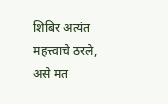शिबिर अत्यंत महत्त्वाचे ठरले, असे मत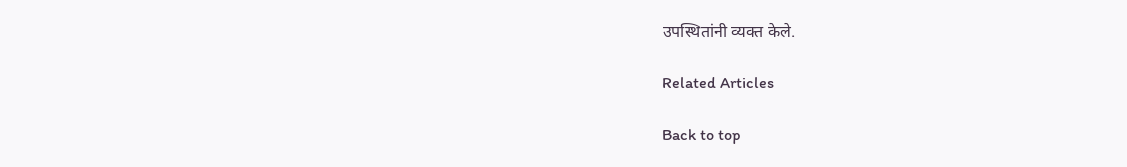उपस्थितांनी व्यक्त केले.

Related Articles

Back to top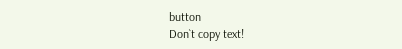button
Don`t copy text!